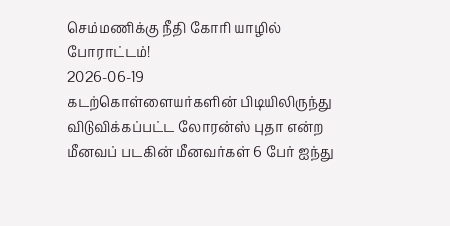செம்மணிக்கு நீதி கோரி யாழில் போராட்டம்!
2026-06-19
கடற்கொள்ளையர்களின் பிடியிலிருந்து விடுவிக்கப்பட்ட லோரன்ஸ் புதா என்ற மீனவப் படகின் மீனவர்கள் 6 பேர் ஐந்து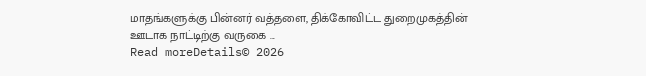மாதங்களுக்கு பின்னர் வத்தளை, திக்கோவிட்ட துறைமுகத்தின் ஊடாக நாட்டிற்கு வருகை ...
Read moreDetails© 2026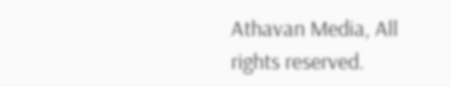Athavan Media, All rights reserved.